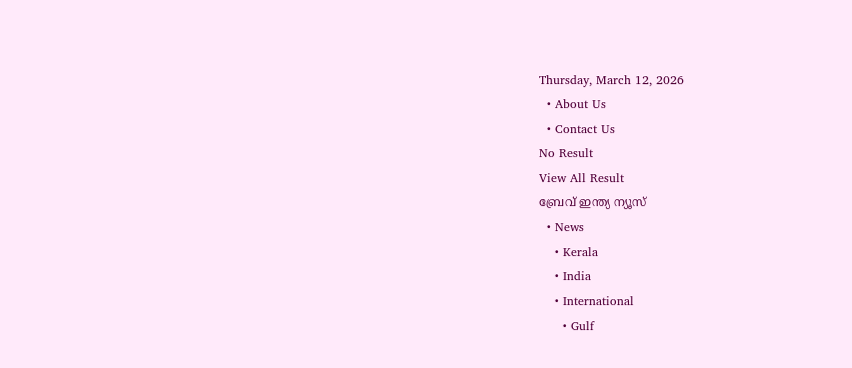Thursday, March 12, 2026
  • About Us
  • Contact Us
No Result
View All Result
ബ്രേവ് ഇന്ത്യ ന്യൂസ്
  • News
    • Kerala
    • India
    • International
      • Gulf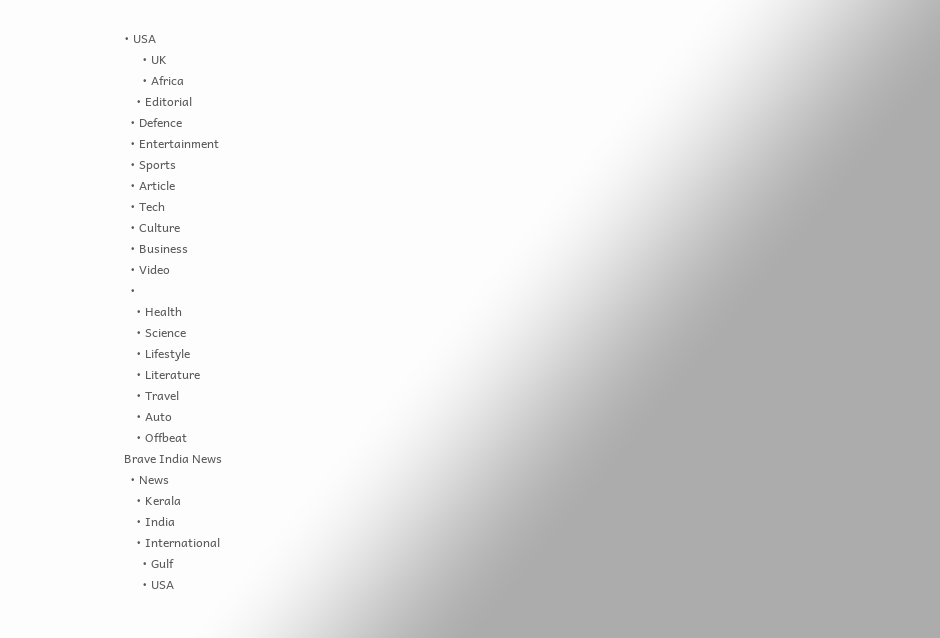• USA
      • UK
      • Africa
    • Editorial
  • Defence
  • Entertainment
  • Sports
  • Article
  • Tech
  • Culture
  • Business
  • Video
  •
    • Health
    • Science
    • Lifestyle
    • Literature
    • Travel
    • Auto
    • Offbeat
Brave India News
  • News
    • Kerala
    • India
    • International
      • Gulf
      • USA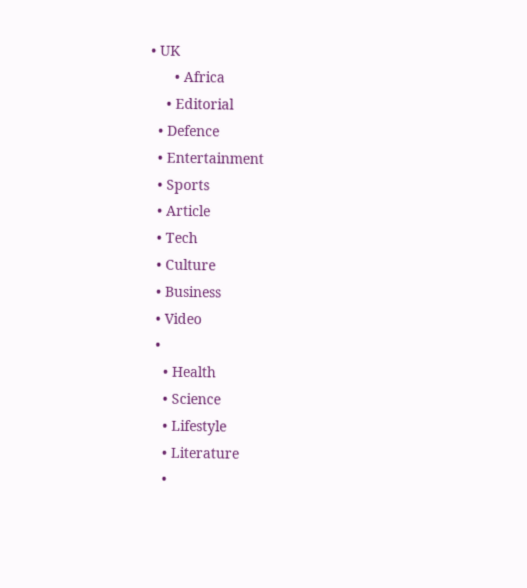• UK
      • Africa
    • Editorial
  • Defence
  • Entertainment
  • Sports
  • Article
  • Tech
  • Culture
  • Business
  • Video
  •
    • Health
    • Science
    • Lifestyle
    • Literature
    •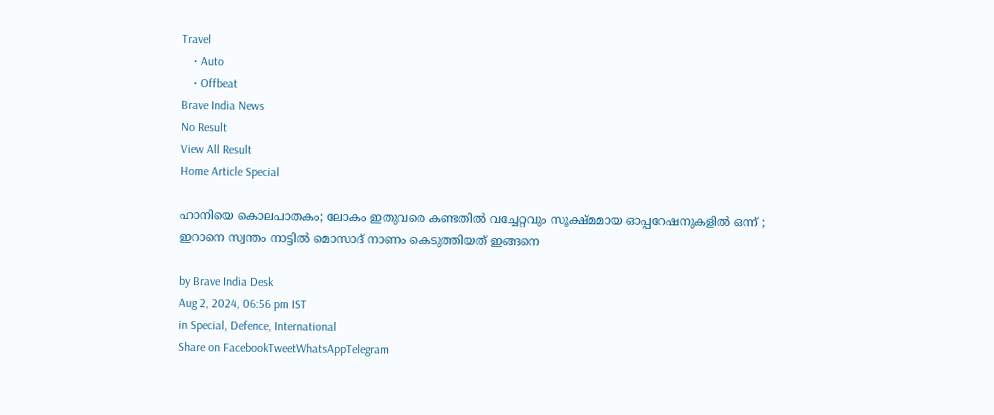Travel
    • Auto
    • Offbeat
Brave India News
No Result
View All Result
Home Article Special

ഹാനിയെ കൊലപാതകം; ലോകം ഇതുവരെ കണ്ടതിൽ വച്ചേറ്റവും സൂക്ഷ്മമായ ഓപ്പറേഷനുകളിൽ ഒന്ന് ; ഇറാനെ സ്വന്തം നാട്ടിൽ മൊസാദ് നാണം കെടുത്തിയത് ഇങ്ങനെ

by Brave India Desk
Aug 2, 2024, 06:56 pm IST
in Special, Defence, International
Share on FacebookTweetWhatsAppTelegram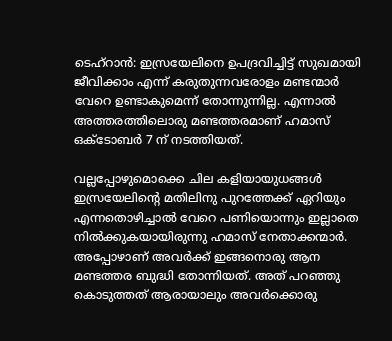ടെഹ്‌റാൻ: ഇസ്രയേലിനെ ഉപദ്രവിച്ചിട്ട് സുഖമായി ജീവിക്കാം എന്ന് കരുതുന്നവരോളം മണ്ടന്മാർ വേറെ ഉണ്ടാകുമെന്ന് തോന്നുന്നില്ല. എന്നാൽ അത്തരത്തിലൊരു മണ്ടത്തരമാണ് ഹമാസ്  ഒക്ടോബർ 7 ന് നടത്തിയത്.

വല്ലപ്പോഴുമൊക്കെ ചില കളിയായുധങ്ങൾ ഇസ്രയേലിന്റെ മതിലിനു പുറത്തേക്ക് ഏറിയും എന്നതൊഴിച്ചാൽ വേറെ പണിയൊന്നും ഇല്ലാതെ നിൽക്കുകയായിരുന്നു ഹമാസ് നേതാക്കന്മാർ. അപ്പോഴാണ് അവർക്ക് ഇങ്ങനൊരു ആന മണ്ടത്തര ബുദ്ധി തോന്നിയത്. അത് പറഞ്ഞു കൊടുത്തത് ആരായാലും അവർക്കൊരു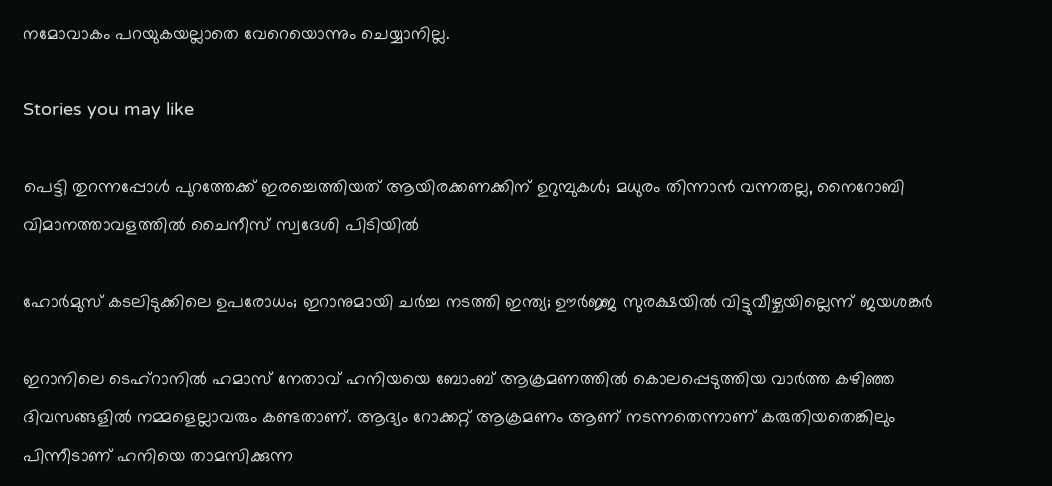നമോവാകം പറയുകയല്ലാതെ വേറെയൊന്നും ചെയ്യാനില്ല.

Stories you may like

പെട്ടി തുറന്നപ്പോൾ പുറത്തേക്ക് ഇരച്ചെത്തിയത് ആയിരക്കണക്കിന് ഉറുമ്പുകൾ; മധുരം തിന്നാൻ വന്നതല്ല, നൈറോബി വിമാനത്താവളത്തിൽ ചൈനീസ് സ്വദേശി പിടിയിൽ

ഹോർമുസ് കടലിടുക്കിലെ ഉപരോധം; ഇറാനുമായി ചർച്ച നടത്തി ഇന്ത്യ; ഊർജ്ജ സുരക്ഷയിൽ വിട്ടുവീഴ്ചയില്ലെന്ന് ജയശങ്കർ

ഇറാനിലെ ടെഹ്റാനിൽ ഹമാസ് നേതാവ് ഹനിയയെ ബോംബ് ആക്രമണത്തിൽ കൊലപ്പെടുത്തിയ വാർത്ത കഴിഞ്ഞ ദിവസങ്ങളിൽ നമ്മളെല്ലാവരും കണ്ടതാണ്. ആദ്യം റോക്കറ്റ് ആക്രമണം ആണ് നടന്നതെന്നാണ് കരുതിയതെങ്കിലും പിന്നീടാണ് ഹനിയെ താമസിക്കുന്ന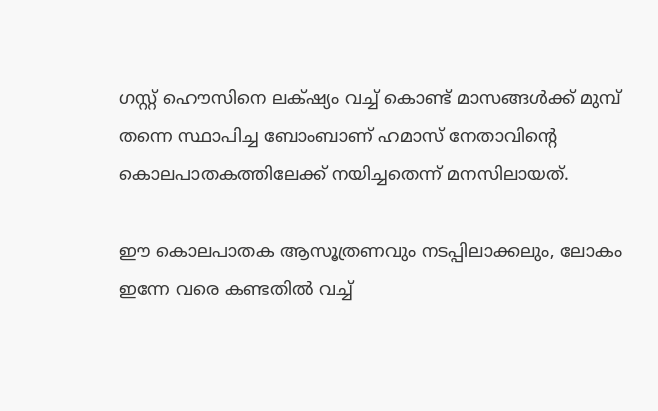ഗസ്റ്റ് ഹൌസിനെ ലക്‌ഷ്യം വച്ച് കൊണ്ട് മാസങ്ങൾക്ക് മുമ്പ് തന്നെ സ്ഥാപിച്ച ബോംബാണ് ഹമാസ് നേതാവിന്റെ കൊലപാതകത്തിലേക്ക് നയിച്ചതെന്ന് മനസിലായത്.

ഈ കൊലപാതക ആസൂത്രണവും നടപ്പിലാക്കലും, ലോകം ഇന്നേ വരെ കണ്ടതിൽ വച്ച്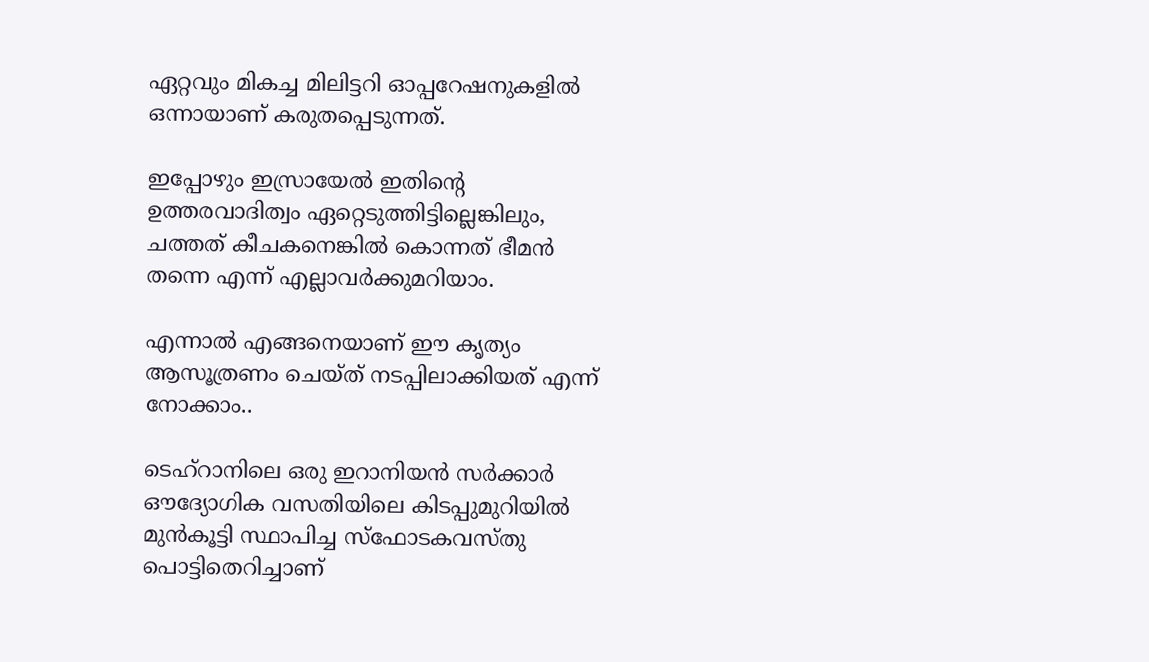ഏറ്റവും മികച്ച മിലിട്ടറി ഓപ്പറേഷനുകളിൽ ഒന്നായാണ് കരുതപ്പെടുന്നത്.

ഇപ്പോഴും ഇസ്രായേൽ ഇതിന്റെ ഉത്തരവാദിത്വം ഏറ്റെടുത്തിട്ടില്ലെങ്കിലും, ചത്തത് കീചകനെങ്കിൽ കൊന്നത് ഭീമൻ തന്നെ എന്ന് എല്ലാവർക്കുമറിയാം.

എന്നാൽ എങ്ങനെയാണ് ഈ കൃത്യം ആസൂത്രണം ചെയ്ത് നടപ്പിലാക്കിയത് എന്ന് നോക്കാം..

ടെഹ്‌റാനിലെ ഒരു ഇറാനിയൻ സർക്കാർ ഔദ്യോഗിക വസതിയിലെ കിടപ്പുമുറിയിൽ മുൻകൂട്ടി സ്ഥാപിച്ച സ്‌ഫോടകവസ്തു പൊട്ടിതെറിച്ചാണ്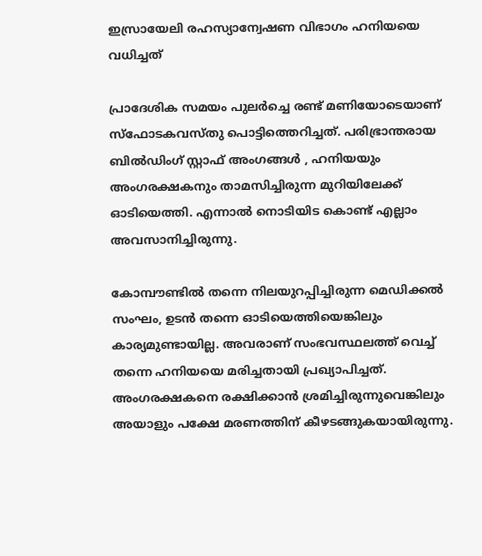ഇസ്രായേലി രഹസ്യാന്വേഷണ വിഭാഗം ഹനിയയെ വധിച്ചത്

പ്രാദേശിക സമയം പുലർച്ചെ രണ്ട് മണിയോടെയാണ് സ്‌ഫോടകവസ്‌തു പൊട്ടിത്തെറിച്ചത്. പരിഭ്രാന്തരായ ബിൽഡിംഗ് സ്റ്റാഫ് അംഗങ്ങൾ , ഹനിയയും അംഗരക്ഷകനും താമസിച്ചിരുന്ന മുറിയിലേക്ക് ഓടിയെത്തി. എന്നാൽ നൊടിയിട കൊണ്ട് എല്ലാം അവസാനിച്ചിരുന്നു.

കോമ്പൗണ്ടിൽ തന്നെ നിലയുറപ്പിച്ചിരുന്ന മെഡിക്കൽ സംഘം, ഉടൻ തന്നെ ഓടിയെത്തിയെങ്കിലും കാര്യമുണ്ടായില്ല. അവരാണ് സംഭവസ്ഥലത്ത് വെച്ച് തന്നെ ഹനിയയെ മരിച്ചതായി പ്രഖ്യാപിച്ചത്. അംഗരക്ഷകനെ രക്ഷിക്കാൻ ശ്രമിച്ചിരുന്നുവെങ്കിലും അയാളും പക്ഷേ മരണത്തിന് കീഴടങ്ങുകയായിരുന്നു.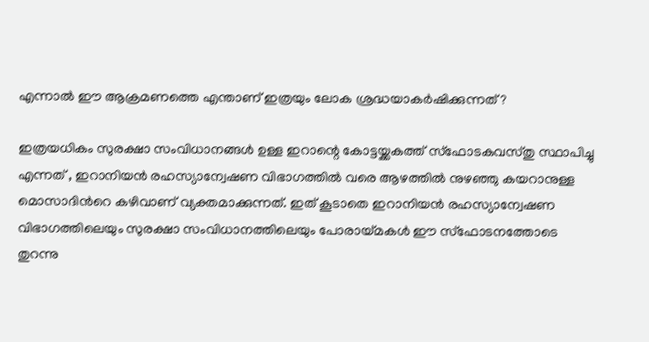എന്നാൽ ഈ ആക്രമണത്തെ എന്താണ് ഇത്രയും ലോക ശ്രദ്ധയാകർഷിക്കുന്നത് ?

ഇത്രയധികം സുരക്ഷാ സംവിധാനങ്ങൾ ഉള്ള ഇറാന്റെ കോട്ടയ്ക്കകത്ത് സ്ഫോടകവസ്തു സ്ഥാപിച്ചു എന്നത് , ഇറാനിയൻ രഹസ്യാന്വേഷണ വിഭാഗത്തിൽ വരെ ആഴത്തിൽ നുഴഞ്ഞു കയറാനുള്ള മൊസാദിൻറെ കഴിവാണ് വ്യക്തമാക്കുന്നത്. ഇത് കൂടാതെ ഇറാനിയൻ രഹസ്യാന്വേഷണ വിഭാഗത്തിലെയും സുരക്ഷാ സംവിധാനത്തിലെയും പോരായ്മകൾ ഈ സ്ഫോടനത്തോടെ തുറന്നു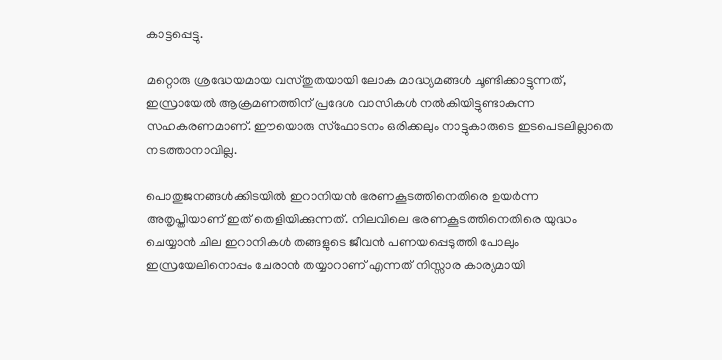കാട്ടപ്പെട്ടു.

മറ്റൊരു ശ്രദ്ധേയമായ വസ്തുതയായി ലോക മാദ്ധ്യമങ്ങൾ ചൂണ്ടിക്കാട്ടുന്നത്, ഇസ്രായേൽ ആക്രമണത്തിന് പ്രദേശ വാസികൾ നൽകിയിട്ടുണ്ടാകുന്ന സഹകരണമാണ്. ഈയൊരു സ്ഫോടനം ഒരിക്കലും നാട്ടുകാരുടെ ഇടപെടലില്ലാതെ നടത്താനാവില്ല.

പൊതുജനങ്ങൾക്കിടയിൽ ഇറാനിയൻ ഭരണകൂടത്തിനെതിരെ ഉയർന്ന അതൃപ്തിയാണ് ഇത് തെളിയിക്കുന്നത്. നിലവിലെ ഭരണകൂടത്തിനെതിരെ യുദ്ധം ചെയ്യാൻ ചില ഇറാനികൾ തങ്ങളുടെ ജീവൻ പണയപ്പെടുത്തി പോലും ഇസ്രയേലിനൊപ്പം ചേരാൻ തയ്യാറാണ് എന്നത് നിസ്സാര കാര്യമായി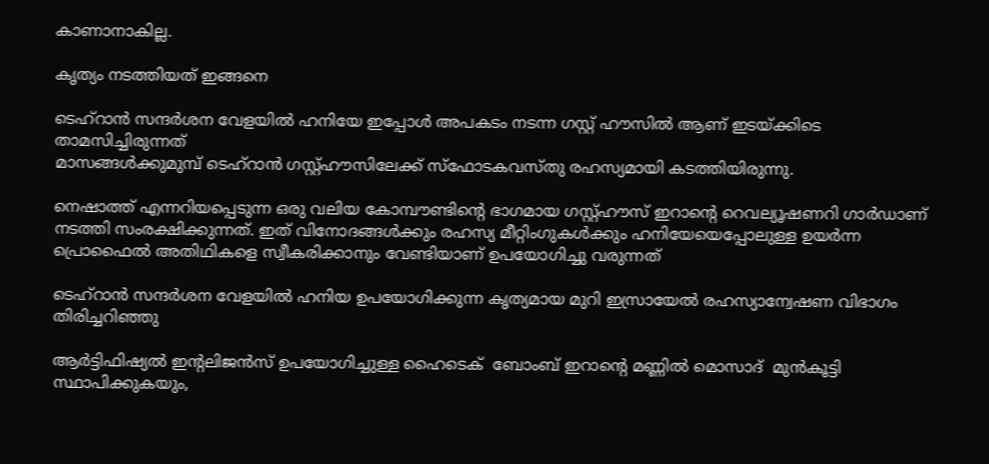കാണാനാകില്ല.

കൃത്യം നടത്തിയത് ഇങ്ങനെ

ടെഹ്‌റാൻ സന്ദർശന വേളയിൽ ഹനിയേ ഇപ്പോൾ അപകടം നടന്ന ഗസ്റ്റ് ഹൗസിൽ ആണ് ഇടയ്ക്കിടെ താമസിച്ചിരുന്നത്
മാസങ്ങൾക്കുമുമ്പ് ടെഹ്‌റാൻ ഗസ്റ്റ്ഹൗസിലേക്ക് സ്‌ഫോടകവസ്തു രഹസ്യമായി കടത്തിയിരുന്നു.

നെഷാത്ത് എന്നറിയപ്പെടുന്ന ഒരു വലിയ കോമ്പൗണ്ടിൻ്റെ ഭാഗമായ ഗസ്റ്റ്ഹൗസ് ഇറാൻ്റെ റെവല്യൂഷണറി ഗാർഡാണ് നടത്തി സംരക്ഷിക്കുന്നത്. ഇത് വിനോദങ്ങൾക്കും രഹസ്യ മീറ്റിംഗുകൾക്കും ഹനിയേയെപ്പോലുള്ള ഉയർന്ന പ്രൊഫൈൽ അതിഥികളെ സ്വീകരിക്കാനും വേണ്ടിയാണ് ഉപയോഗിച്ചു വരുന്നത്

ടെഹ്‌റാൻ സന്ദർശന വേളയിൽ ഹനിയ ഉപയോഗിക്കുന്ന കൃത്യമായ മുറി ഇസ്രായേൽ രഹസ്യാന്വേഷണ വിഭാഗം തിരിച്ചറിഞ്ഞു

ആർട്ടിഫിഷ്യൽ ഇൻ്റലിജൻസ് ഉപയോഗിച്ചുള്ള ഹൈടെക്  ബോംബ് ഇറാൻ്റെ മണ്ണിൽ മൊസാദ്  മുൻകൂട്ടി സ്ഥാപിക്കുകയും,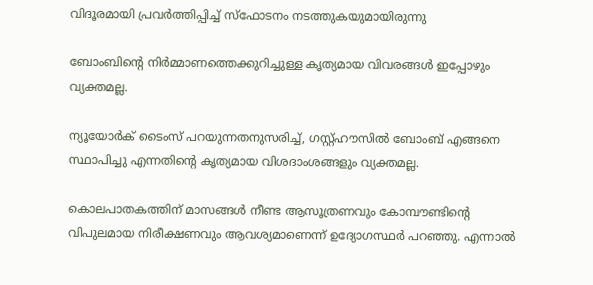വിദൂരമായി പ്രവർത്തിപ്പിച്ച് സ്ഫോടനം നടത്തുകയുമായിരുന്നു

ബോംബിൻ്റെ നിർമ്മാണത്തെക്കുറിച്ചുള്ള കൃത്യമായ വിവരങ്ങൾ ഇപ്പോഴും വ്യക്തമല്ല.

ന്യൂയോർക് ടൈംസ് പറയുന്നതനുസരിച്ച്, ഗസ്റ്റ്ഹൗസിൽ ബോംബ് എങ്ങനെ സ്ഥാപിച്ചു എന്നതിൻ്റെ കൃത്യമായ വിശദാംശങ്ങളും വ്യക്തമല്ല.

കൊലപാതകത്തിന് മാസങ്ങൾ നീണ്ട ആസൂത്രണവും കോമ്പൗണ്ടിൻ്റെ വിപുലമായ നിരീക്ഷണവും ആവശ്യമാണെന്ന് ഉദ്യോഗസ്ഥർ പറഞ്ഞു. എന്നാൽ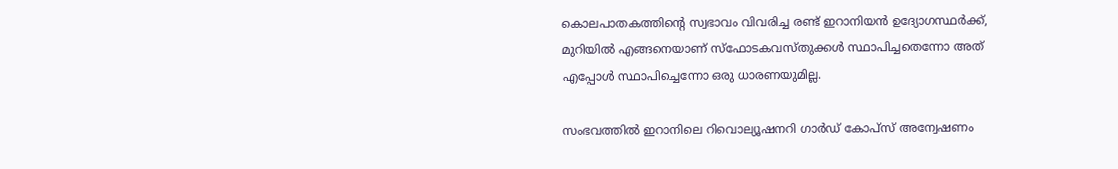കൊലപാതകത്തിൻ്റെ സ്വഭാവം വിവരിച്ച രണ്ട് ഇറാനിയൻ ഉദ്യോഗസ്ഥർക്ക്, മുറിയിൽ എങ്ങനെയാണ് സ്‌ഫോടകവസ്തുക്കൾ സ്ഥാപിച്ചതെന്നോ അത് എപ്പോൾ സ്ഥാപിച്ചെന്നോ ഒരു ധാരണയുമില്ല.

സംഭവത്തിൽ ഇറാനിലെ റിവൊല്യൂഷനറി ഗാർഡ് കോപ്‌സ് അന്വേഷണം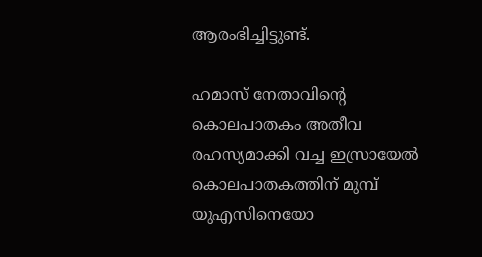ആരംഭിച്ചിട്ടുണ്ട്.

ഹമാസ് നേതാവിന്റെ കൊലപാതകം അതീവ രഹസ്യമാക്കി വച്ച ഇസ്രായേൽ കൊലപാതകത്തിന് മുമ്പ് യുഎസിനെയോ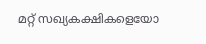മറ്റ് സഖ്യകക്ഷികളെയോ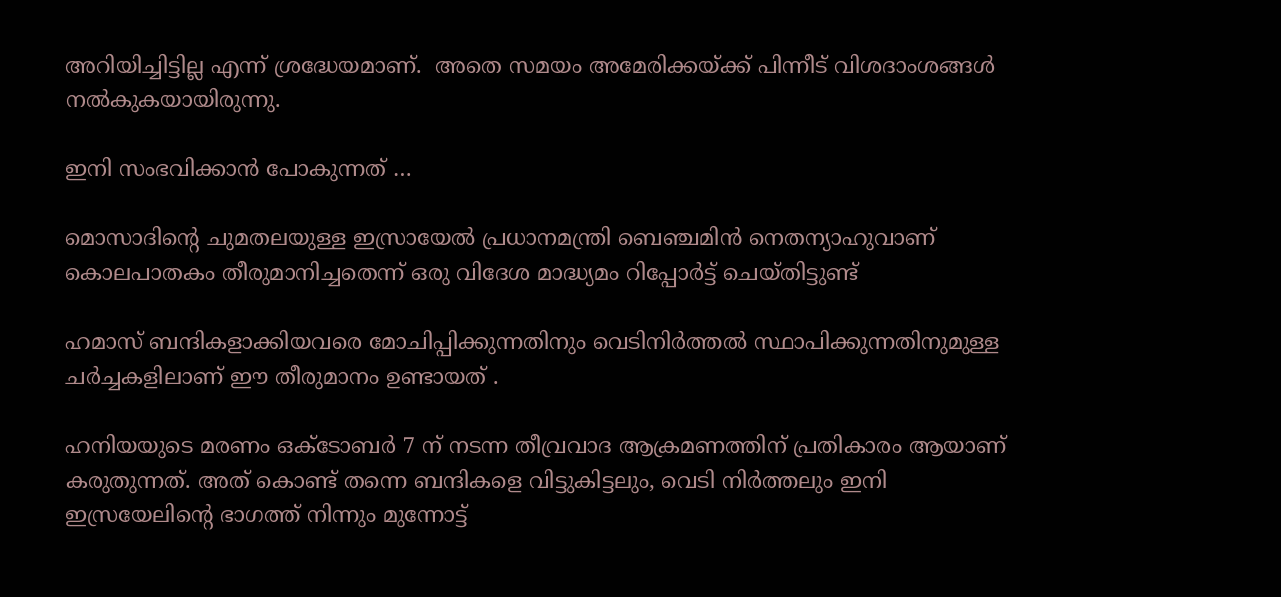അറിയിച്ചിട്ടില്ല എന്ന് ശ്രദ്ധേയമാണ്.  അതെ സമയം അമേരിക്കയ്ക്ക് പിന്നീട് വിശദാംശങ്ങൾ നൽകുകയായിരുന്നു.

ഇനി സംഭവിക്കാൻ പോകുന്നത് …

മൊസാദിൻ്റെ ചുമതലയുള്ള ഇസ്രായേൽ പ്രധാനമന്ത്രി ബെഞ്ചമിൻ നെതന്യാഹുവാണ് കൊലപാതകം തീരുമാനിച്ചതെന്ന് ഒരു വിദേശ മാദ്ധ്യമം റിപ്പോർട്ട് ചെയ്തിട്ടുണ്ട്

ഹമാസ് ബന്ദികളാക്കിയവരെ മോചിപ്പിക്കുന്നതിനും വെടിനിർത്തൽ സ്ഥാപിക്കുന്നതിനുമുള്ള ചർച്ചകളിലാണ് ഈ തീരുമാനം ഉണ്ടായത് .

ഹനിയയുടെ മരണം ഒക്ടോബർ 7 ന് നടന്ന തീവ്രവാദ ആക്രമണത്തിന് പ്രതികാരം ആയാണ് കരുതുന്നത്. അത് കൊണ്ട് തന്നെ ബന്ദികളെ വിട്ടുകിട്ടലും, വെടി നിർത്തലും ഇനി ഇസ്രയേലിന്റെ ഭാഗത്ത് നിന്നും മുന്നോട്ട്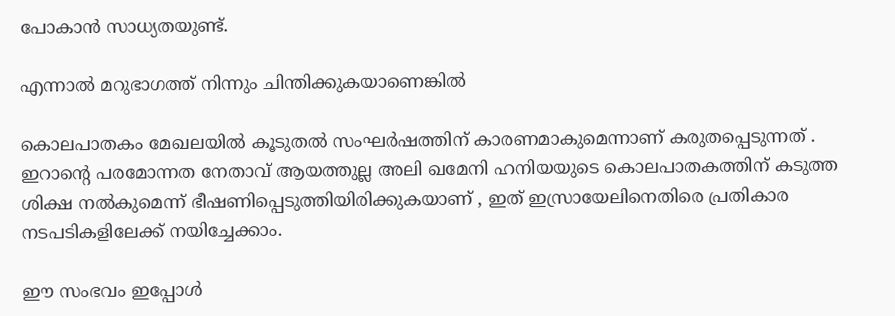പോകാൻ സാധ്യതയുണ്ട്.

എന്നാൽ മറുഭാഗത്ത് നിന്നും ചിന്തിക്കുകയാണെങ്കിൽ

കൊലപാതകം മേഖലയിൽ കൂടുതൽ സംഘർഷത്തിന് കാരണമാകുമെന്നാണ് കരുതപ്പെടുന്നത് . ഇറാൻ്റെ പരമോന്നത നേതാവ് ആയത്തുല്ല അലി ഖമേനി ഹനിയയുടെ കൊലപാതകത്തിന് കടുത്ത ശിക്ഷ നൽകുമെന്ന് ഭീഷണിപ്പെടുത്തിയിരിക്കുകയാണ് , ഇത് ഇസ്രായേലിനെതിരെ പ്രതികാര നടപടികളിലേക്ക് നയിച്ചേക്കാം.

ഈ സംഭവം ഇപ്പോൾ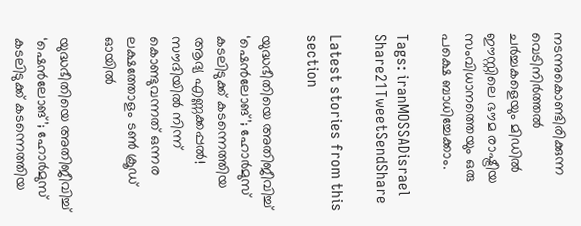നടന്നുകൊണ്ടിരിക്കുന്ന വെടിനിർത്തൽ ചർച്ചകളെയും മിഡിൽ ഈസ്റ്റിലെ ഭൗമ രാഷ്ട്രീയ സംവിധാനത്തെയും ഒരു പക്ഷെ ബാധിച്ചേക്കാം.

Tags: iranMOSSADisrael
Share21TweetSendShare

Latest stories from this section

യുദ്ധഭീതിയെ അതിജീവിച്ച് ‘ഷെൻലോങ്’; ഹോർമുസ് കടലിടുക്ക് കടന്നെത്തിയ ആദ്യ എണ്ണക്കപ്പൽ! സൗദിയിൽ നിന്ന് കൊണ്ടുവന്നത് ഒന്നര ലക്ഷത്തോളം ടൺ ക്രൂഡ് ഓയിൽ

യുദ്ധഭീതിയെ അതിജീവിച്ച് ‘ഷെൻലോങ്’; ഹോർമുസ് കടലിടുക്ക് കടന്നെത്തിയ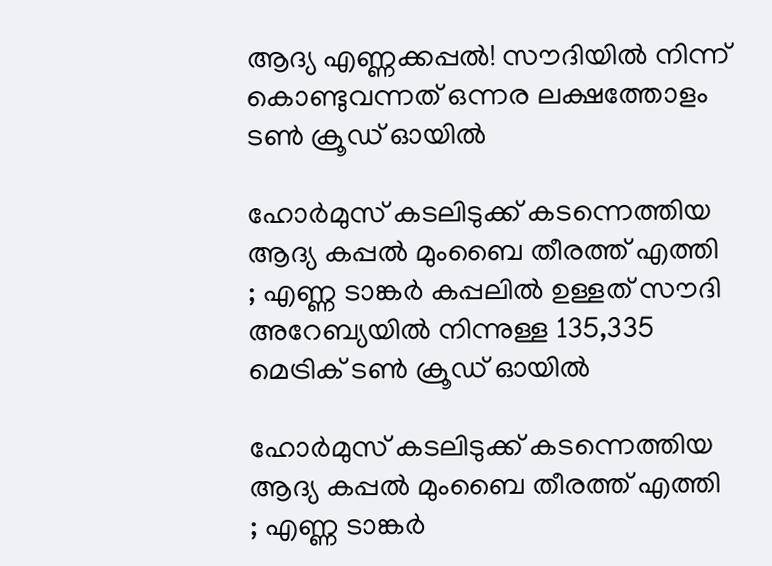ആദ്യ എണ്ണക്കപ്പൽ! സൗദിയിൽ നിന്ന് കൊണ്ടുവന്നത് ഒന്നര ലക്ഷത്തോളം ടൺ ക്രൂഡ് ഓയിൽ

ഹോർമുസ് കടലിടുക്ക് കടന്നെത്തിയ ആദ്യ കപ്പൽ മുംബൈ തീരത്ത് എത്തി ; എണ്ണ ടാങ്കർ കപ്പലിൽ ഉള്ളത് സൗദി അറേബ്യയിൽ നിന്നുള്ള 135,335 മെട്രിക് ടൺ ക്രൂഡ് ഓയിൽ

ഹോർമുസ് കടലിടുക്ക് കടന്നെത്തിയ ആദ്യ കപ്പൽ മുംബൈ തീരത്ത് എത്തി ; എണ്ണ ടാങ്കർ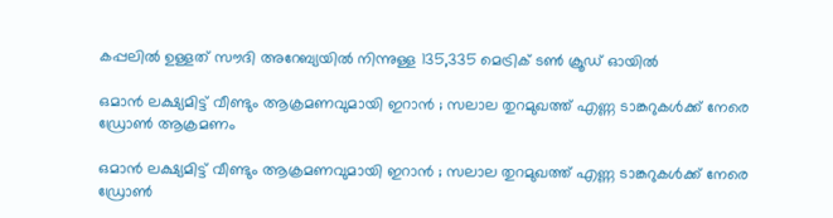കപ്പലിൽ ഉള്ളത് സൗദി അറേബ്യയിൽ നിന്നുള്ള 135,335 മെട്രിക് ടൺ ക്രൂഡ് ഓയിൽ

ഒമാൻ ലക്ഷ്യമിട്ട് വീണ്ടും ആക്രമണവുമായി ഇറാൻ ; സലാല തുറമുഖത്ത് എണ്ണ ടാങ്കറുകൾക്ക് നേരെ ഡ്രോൺ ആക്രമണം

ഒമാൻ ലക്ഷ്യമിട്ട് വീണ്ടും ആക്രമണവുമായി ഇറാൻ ; സലാല തുറമുഖത്ത് എണ്ണ ടാങ്കറുകൾക്ക് നേരെ ഡ്രോൺ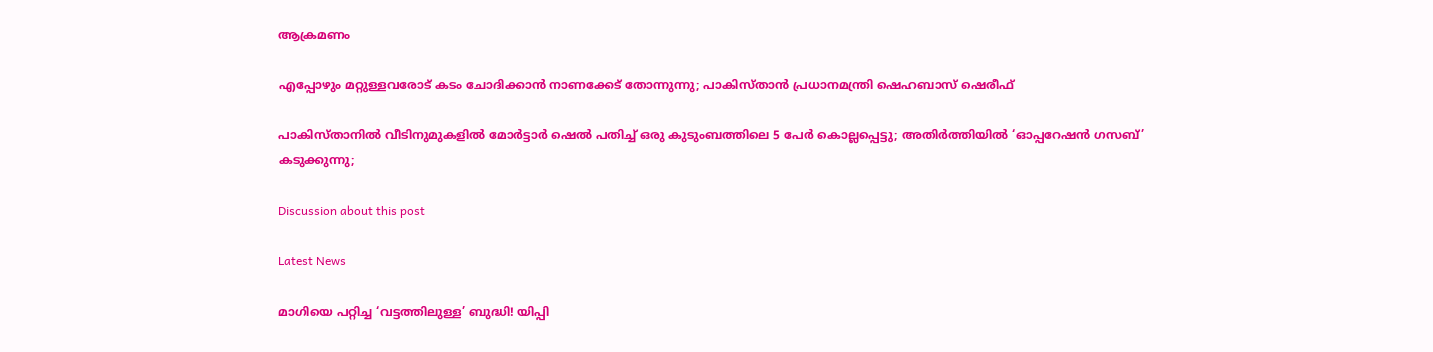ആക്രമണം

എപ്പോഴും മറ്റുള്ളവരോട് കടം ചോദിക്കാൻ നാണക്കേട് തോന്നുന്നു; പാകിസ്താൻ പ്രധാനമന്ത്രി ഷെഹബാസ് ഷെരീഫ്

പാകിസ്താനിൽ വീടിനുമുകളിൽ മോർട്ടാർ ഷെൽ പതിച്ച് ഒരു കുടുംബത്തിലെ 5 പേർ കൊല്ലപ്പെട്ടു; അതിർത്തിയിൽ ‘ഓപ്പറേഷൻ ഗസബ്’ കടുക്കുന്നു;

Discussion about this post

Latest News

മാഗിയെ പറ്റിച്ച ‘വട്ടത്തിലുള്ള’ ബുദ്ധി! യിപ്പി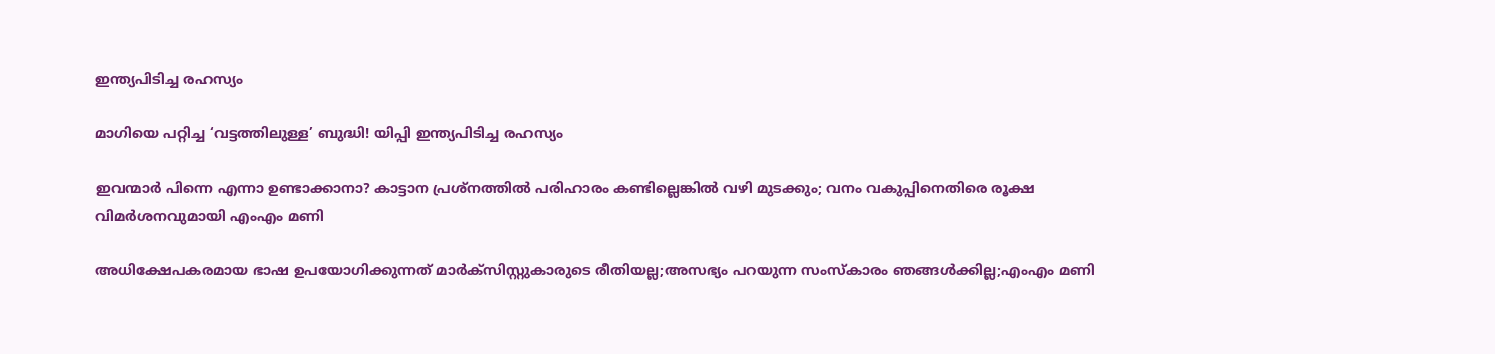ഇന്ത്യപിടിച്ച രഹസ്യം

മാഗിയെ പറ്റിച്ച ‘വട്ടത്തിലുള്ള’ ബുദ്ധി! യിപ്പി ഇന്ത്യപിടിച്ച രഹസ്യം

ഇവന്മാർ പിന്നെ എന്നാ ഉണ്ടാക്കാനാ? കാട്ടാന പ്രശ്‌നത്തിൽ പരിഹാരം കണ്ടില്ലെങ്കിൽ വഴി മുടക്കും; വനം വകുപ്പിനെതിരെ രൂക്ഷ വിമർശനവുമായി എംഎം മണി

അധിക്ഷേപകരമായ ഭാഷ ഉപയോഗിക്കുന്നത് മാർക്‌സിസ്റ്റുകാരുടെ രീതിയല്ല;അസഭ്യം പറയുന്ന സംസ്കാരം ഞങ്ങൾക്കില്ല;എംഎം മണി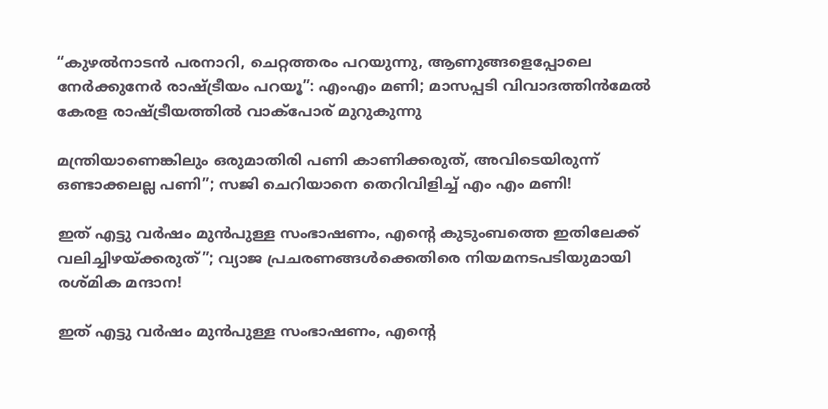“കുഴല്‍നാടന്‍ പരനാറി, ചെറ്റത്തരം പറയുന്നു, ആണുങ്ങളെപ്പോലെ നേര്‍ക്കുനേര്‍ രാഷ്ട്രീയം പറയൂ”: എംഎം മണി; മാസപ്പടി വിവാദത്തിന്‍മേല്‍ കേരള രാഷ്ട്രീയത്തില്‍ വാക്‌പോര് മുറുകുന്നു

മന്ത്രിയാണെങ്കിലും ഒരുമാതിരി പണി കാണിക്കരുത്, അവിടെയിരുന്ന് ഒണ്ടാക്കലല്ല പണി”; സജി ചെറിയാനെ തെറിവിളിച്ച് എം എം മണി!

ഇത് എട്ടു വർഷം മുൻപുള്ള സംഭാഷണം, എന്റെ കുടുംബത്തെ ഇതിലേക്ക് വലിച്ചിഴയ്ക്കരുത്”; വ്യാജ പ്രചരണങ്ങൾക്കെതിരെ നിയമനടപടിയുമായി രശ്മിക മന്ദാന!

ഇത് എട്ടു വർഷം മുൻപുള്ള സംഭാഷണം, എന്റെ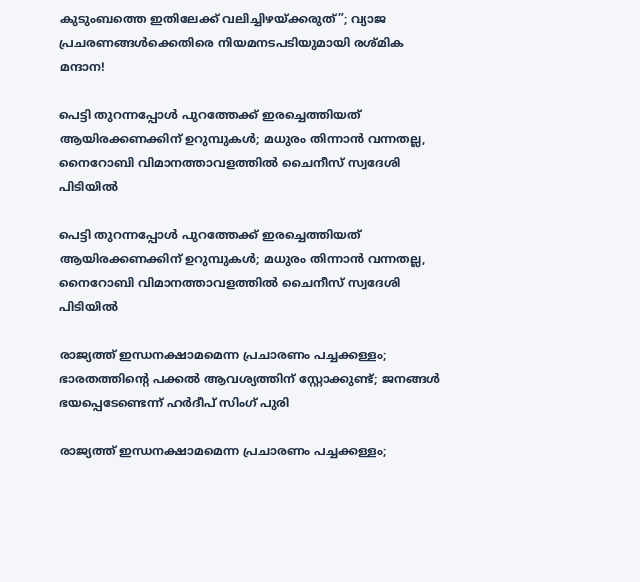കുടുംബത്തെ ഇതിലേക്ക് വലിച്ചിഴയ്ക്കരുത്”; വ്യാജ പ്രചരണങ്ങൾക്കെതിരെ നിയമനടപടിയുമായി രശ്മിക മന്ദാന!

പെട്ടി തുറന്നപ്പോൾ പുറത്തേക്ക് ഇരച്ചെത്തിയത് ആയിരക്കണക്കിന് ഉറുമ്പുകൾ; മധുരം തിന്നാൻ വന്നതല്ല, നൈറോബി വിമാനത്താവളത്തിൽ ചൈനീസ് സ്വദേശി പിടിയിൽ

പെട്ടി തുറന്നപ്പോൾ പുറത്തേക്ക് ഇരച്ചെത്തിയത് ആയിരക്കണക്കിന് ഉറുമ്പുകൾ; മധുരം തിന്നാൻ വന്നതല്ല, നൈറോബി വിമാനത്താവളത്തിൽ ചൈനീസ് സ്വദേശി പിടിയിൽ

രാജ്യത്ത് ഇന്ധനക്ഷാമമെന്ന പ്രചാരണം പച്ചക്കള്ളം; ഭാരതത്തിന്റെ പക്കൽ ആവശ്യത്തിന് സ്റ്റോക്കുണ്ട്; ജനങ്ങൾ ഭയപ്പെടേണ്ടെന്ന് ഹർദീപ് സിംഗ് പുരി

രാജ്യത്ത് ഇന്ധനക്ഷാമമെന്ന പ്രചാരണം പച്ചക്കള്ളം;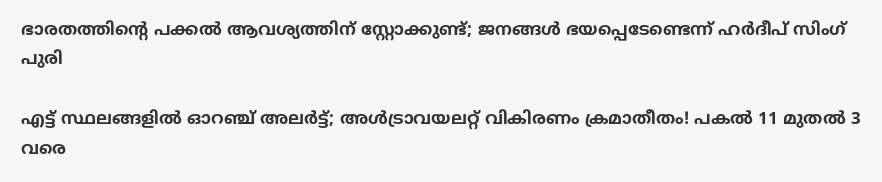ഭാരതത്തിന്റെ പക്കൽ ആവശ്യത്തിന് സ്റ്റോക്കുണ്ട്; ജനങ്ങൾ ഭയപ്പെടേണ്ടെന്ന് ഹർദീപ് സിംഗ് പുരി

എട്ട് സ്ഥലങ്ങളിൽ ഓറഞ്ച് അലർട്ട്; അൾട്രാവയലറ്റ് വികിരണം ക്രമാതീതം! പകൽ 11 മുതൽ 3 വരെ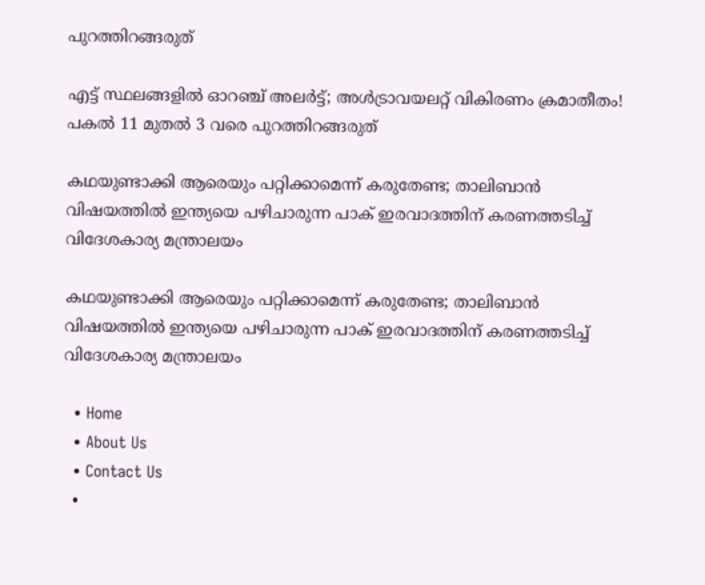പുറത്തിറങ്ങരുത്

എട്ട് സ്ഥലങ്ങളിൽ ഓറഞ്ച് അലർട്ട്; അൾട്രാവയലറ്റ് വികിരണം ക്രമാതീതം! പകൽ 11 മുതൽ 3 വരെ പുറത്തിറങ്ങരുത്

കഥയുണ്ടാക്കി ആരെയും പറ്റിക്കാമെന്ന് കരുതേണ്ട; താലിബാൻ വിഷയത്തിൽ ഇന്ത്യയെ പഴിചാരുന്ന പാക് ഇരവാദത്തിന് കരണത്തടിച്ച് വിദേശകാര്യ മന്ത്രാലയം

കഥയുണ്ടാക്കി ആരെയും പറ്റിക്കാമെന്ന് കരുതേണ്ട; താലിബാൻ വിഷയത്തിൽ ഇന്ത്യയെ പഴിചാരുന്ന പാക് ഇരവാദത്തിന് കരണത്തടിച്ച് വിദേശകാര്യ മന്ത്രാലയം

  • Home
  • About Us
  • Contact Us
  •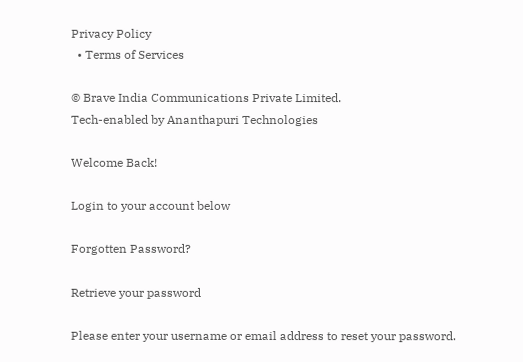Privacy Policy
  • Terms of Services

© Brave India Communications Private Limited.
Tech-enabled by Ananthapuri Technologies

Welcome Back!

Login to your account below

Forgotten Password?

Retrieve your password

Please enter your username or email address to reset your password.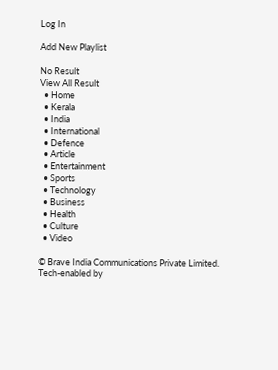Log In

Add New Playlist

No Result
View All Result
  • Home
  • Kerala
  • India
  • International
  • Defence
  • Article
  • Entertainment
  • Sports
  • Technology
  • Business
  • Health
  • Culture
  • Video

© Brave India Communications Private Limited.
Tech-enabled by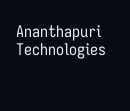Ananthapuri Technologies